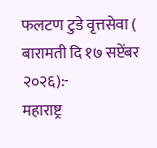फलटण टुडे वृत्तसेवा ( बारामती दि १७ सप्टेंबर २०२६):-
महाराष्ट्र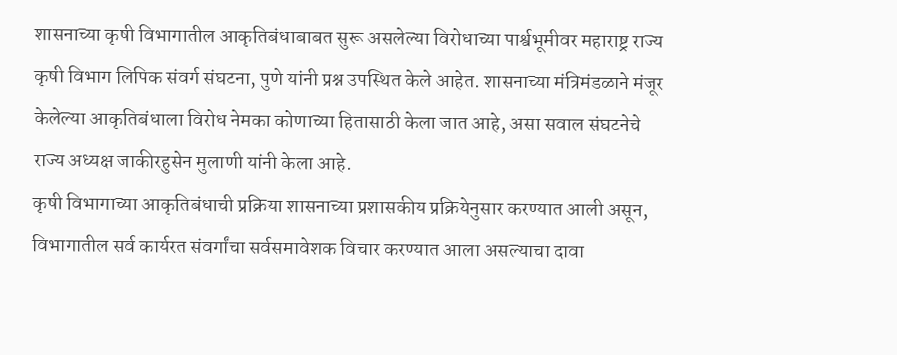शासनाच्या कृषी विभागातील आकृतिबंधाबाबत सुरू असलेल्या विरोधाच्या पार्श्वभूमीवर महाराष्ट्र राज्य कृषी विभाग लिपिक संवर्ग संघटना, पुणे यांनी प्रश्न उपस्थित केले आहेत. शासनाच्या मंत्रिमंडळाने मंजूर केलेल्या आकृतिबंधाला विरोध नेमका कोणाच्या हितासाठी केला जात आहे, असा सवाल संघटनेचे राज्य अध्यक्ष जाकीरहुसेन मुलाणी यांनी केला आहे.
कृषी विभागाच्या आकृतिबंधाची प्रक्रिया शासनाच्या प्रशासकीय प्रक्रियेनुसार करण्यात आली असून, विभागातील सर्व कार्यरत संवर्गांचा सर्वसमावेशक विचार करण्यात आला असल्याचा दावा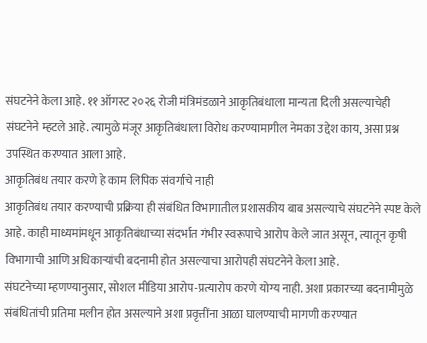संघटनेने केला आहे. ११ ऑगस्ट २०२६ रोजी मंत्रिमंडळाने आकृतिबंधाला मान्यता दिली असल्याचेही संघटनेने म्हटले आहे. त्यामुळे मंजूर आकृतिबंधाला विरोध करण्यामागील नेमका उद्देश काय, असा प्रश्न उपस्थित करण्यात आला आहे.
आकृतिबंध तयार करणे हे काम लिपिक संवर्गाचे नाही
आकृतिबंध तयार करण्याची प्रक्रिया ही संबंधित विभागातील प्रशासकीय बाब असल्याचे संघटनेने स्पष्ट केले आहे. काही माध्यमांमधून आकृतिबंधाच्या संदर्भात गंभीर स्वरूपाचे आरोप केले जात असून, त्यातून कृषी विभागाची आणि अधिकाऱ्यांची बदनामी होत असल्याचा आरोपही संघटनेने केला आहे.
संघटनेच्या म्हणण्यानुसार, सोशल मीडिया आरोप-प्रत्यारोप करणे योग्य नाही. अशा प्रकारच्या बदनामीमुळे संबंधितांची प्रतिमा मलीन होत असल्याने अशा प्रवृत्तींना आळा घालण्याची मागणी करण्यात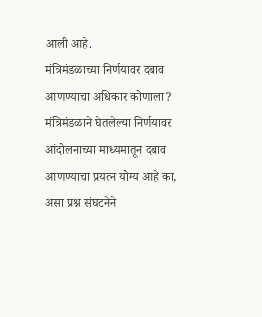आली आहे.
मंत्रिमंडळाच्या निर्णयावर दबाव आणण्याचा अधिकार कोणाला?
मंत्रिमंडळाने घेतलेल्या निर्णयावर आंदोलनाच्या माध्यमातून दबाव आणण्याचा प्रयत्न योग्य आहे का, असा प्रश्न संघटनेने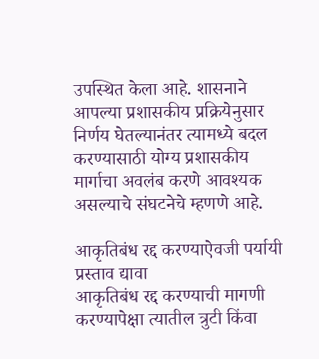उपस्थित केला आहे. शासनाने आपल्या प्रशासकीय प्रक्रियेनुसार निर्णय घेतल्यानंतर त्यामध्ये बदल करण्यासाठी योग्य प्रशासकीय मार्गाचा अवलंब करणे आवश्यक असल्याचे संघटनेचे म्हणणे आहे.

आकृतिबंध रद्द करण्याऐवजी पर्यायी प्रस्ताव द्यावा
आकृतिबंध रद्द करण्याची मागणी करण्यापेक्षा त्यातील त्रुटी किंवा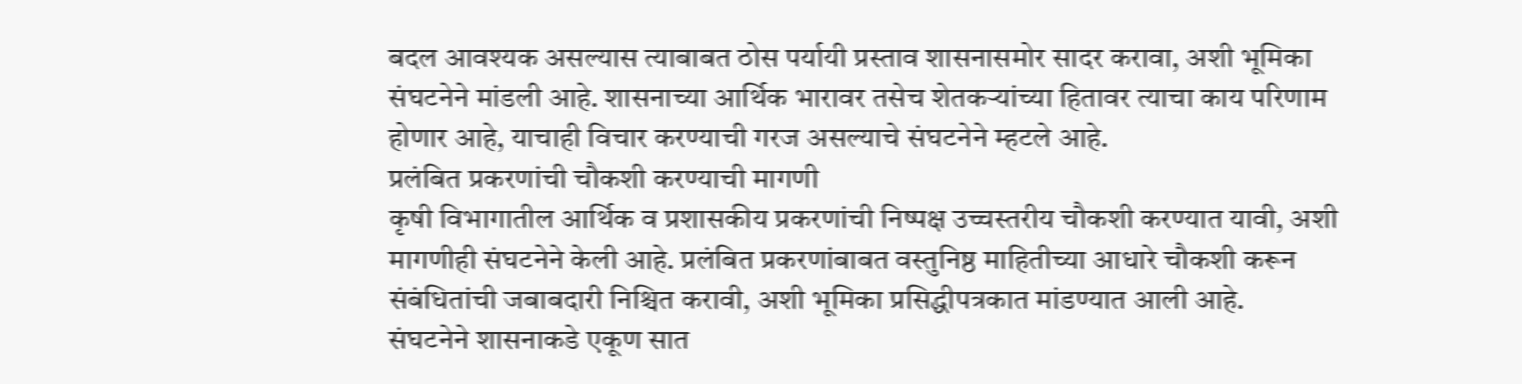बदल आवश्यक असल्यास त्याबाबत ठोस पर्यायी प्रस्ताव शासनासमोर सादर करावा, अशी भूमिका संघटनेने मांडली आहे. शासनाच्या आर्थिक भारावर तसेच शेतकऱ्यांच्या हितावर त्याचा काय परिणाम होणार आहे, याचाही विचार करण्याची गरज असल्याचे संघटनेने म्हटले आहे.
प्रलंबित प्रकरणांची चौकशी करण्याची मागणी
कृषी विभागातील आर्थिक व प्रशासकीय प्रकरणांची निष्पक्ष उच्चस्तरीय चौकशी करण्यात यावी, अशी मागणीही संघटनेने केली आहे. प्रलंबित प्रकरणांबाबत वस्तुनिष्ठ माहितीच्या आधारे चौकशी करून संबंधितांची जबाबदारी निश्चित करावी, अशी भूमिका प्रसिद्धीपत्रकात मांडण्यात आली आहे.
संघटनेने शासनाकडे एकूण सात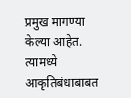प्रमुख मागण्या केल्या आहेत. त्यामध्ये आकृतिबंधाबाबत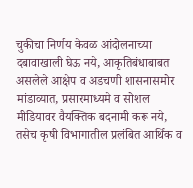चुकीचा निर्णय केवळ आंदोलनाच्या दबावाखाली घेऊ नये, आकृतिबंधाबाबत असलेले आक्षेप व अडचणी शासनासमोर मांडाव्यात, प्रसारमाध्यमे व सोशल मीडियावर वैयक्तिक बदनामी करू नये, तसेच कृषी विभागातील प्रलंबित आर्थिक व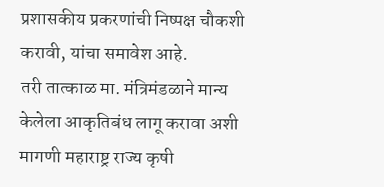प्रशासकीय प्रकरणांची निष्पक्ष चौकशी करावी, यांचा समावेश आहे.
तरी तात्काळ मा. मंत्रिमंडळाने मान्य केलेला आकृतिबंध लागू करावा अशी मागणी महाराष्ट्र राज्य कृषी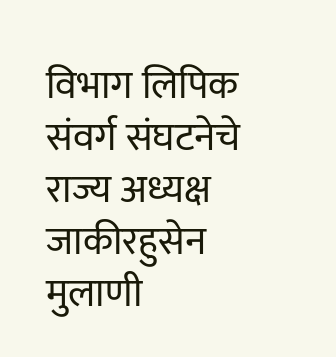विभाग लिपिक संवर्ग संघटनेचे राज्य अध्यक्ष जाकीरहुसेन मुलाणी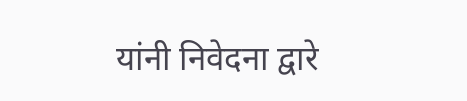यांनी निवेदना द्वारे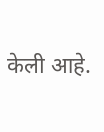केली आहे.